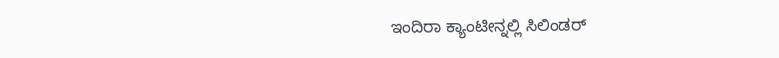ಇಂದಿರಾ ಕ್ಯಾಂಟೀನ್ನಲ್ಲಿ ಸಿಲಿಂಡರ್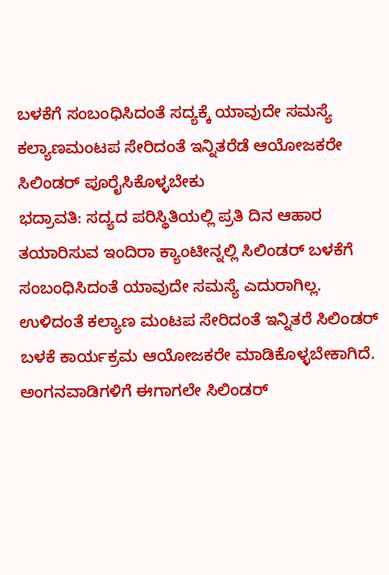ಬಳಕೆಗೆ ಸಂಬಂಧಿಸಿದಂತೆ ಸದ್ಯಕ್ಕೆ ಯಾವುದೇ ಸಮಸ್ಯೆ
ಕಲ್ಯಾಣಮಂಟಪ ಸೇರಿದಂತೆ ಇನ್ನಿತರೆಡೆ ಆಯೋಜಕರೇ ಸಿಲಿಂಡರ್ ಪೂರೈಸಿಕೊಳ್ಳಬೇಕು
ಭದ್ರಾವತಿ: ಸದ್ಯದ ಪರಿಸ್ಥಿತಿಯಲ್ಲಿ ಪ್ರತಿ ದಿನ ಆಹಾರ ತಯಾರಿಸುವ ಇಂದಿರಾ ಕ್ಯಾಂಟೀನ್ನಲ್ಲಿ ಸಿಲಿಂಡರ್ ಬಳಕೆಗೆ ಸಂಬಂಧಿಸಿದಂತೆ ಯಾವುದೇ ಸಮಸ್ಯೆ ಎದುರಾಗಿಲ್ಲ. ಉಳಿದಂತೆ ಕಲ್ಯಾಣ ಮಂಟಪ ಸೇರಿದಂತೆ ಇನ್ನಿತರೆ ಸಿಲಿಂಡರ್ ಬಳಕೆ ಕಾರ್ಯಕ್ರಮ ಆಯೋಜಕರೇ ಮಾಡಿಕೊಳ್ಳಬೇಕಾಗಿದೆ. ಅಂಗನವಾಡಿಗಳಿಗೆ ಈಗಾಗಲೇ ಸಿಲಿಂಡರ್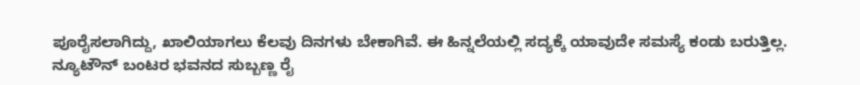ಪೂರೈಸಲಾಗಿದ್ದು, ಖಾಲಿಯಾಗಲು ಕೆಲವು ದಿನಗಳು ಬೇಕಾಗಿವೆ. ಈ ಹಿನ್ನಲೆಯಲ್ಲಿ ಸದ್ಯಕ್ಕೆ ಯಾವುದೇ ಸಮಸ್ಯೆ ಕಂಡು ಬರುತ್ತಿಲ್ಲ.
ನ್ಯೂಟೌನ್ ಬಂಟರ ಭವನದ ಸುಬ್ಬಣ್ಣ ರೈ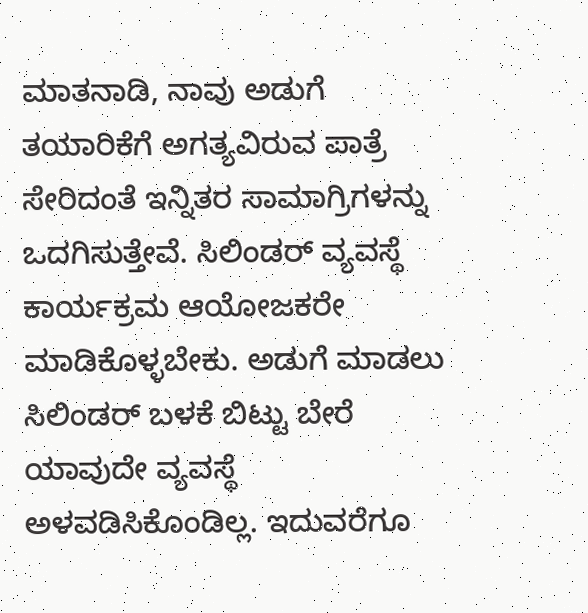ಮಾತನಾಡಿ, ನಾವು ಅಡುಗೆ ತಯಾರಿಕೆಗೆ ಅಗತ್ಯವಿರುವ ಪಾತ್ರೆ ಸೇರಿದಂತೆ ಇನ್ನಿತರ ಸಾಮಾಗ್ರಿಗಳನ್ನು ಒದಗಿಸುತ್ತೇವೆ. ಸಿಲಿಂಡರ್ ವ್ಯವಸ್ಥೆ ಕಾರ್ಯಕ್ರಮ ಆಯೋಜಕರೇ ಮಾಡಿಕೊಳ್ಳಬೇಕು. ಅಡುಗೆ ಮಾಡಲು ಸಿಲಿಂಡರ್ ಬಳಕೆ ಬಿಟ್ಟು ಬೇರೆ ಯಾವುದೇ ವ್ಯವಸ್ಥೆ ಅಳವಡಿಸಿಕೊಂಡಿಲ್ಲ. ಇದುವರೆಗೂ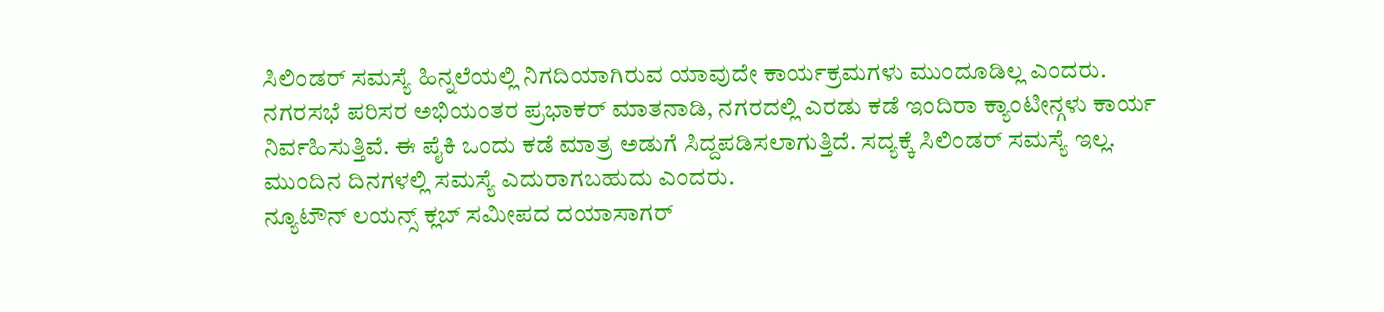ಸಿಲಿಂಡರ್ ಸಮಸ್ಯೆ ಹಿನ್ನಲೆಯಲ್ಲಿ ನಿಗದಿಯಾಗಿರುವ ಯಾವುದೇ ಕಾರ್ಯಕ್ರಮಗಳು ಮುಂದೂಡಿಲ್ಲ ಎಂದರು.
ನಗರಸಭೆ ಪರಿಸರ ಅಭಿಯಂತರ ಪ್ರಭಾಕರ್ ಮಾತನಾಡಿ, ನಗರದಲ್ಲಿ ಎರಡು ಕಡೆ ಇಂದಿರಾ ಕ್ಯಾಂಟೀನ್ಗಳು ಕಾರ್ಯ ನಿರ್ವಹಿಸುತ್ತಿವೆ. ಈ ಪೈಕಿ ಒಂದು ಕಡೆ ಮಾತ್ರ ಅಡುಗೆ ಸಿದ್ದಪಡಿಸಲಾಗುತ್ತಿದೆ. ಸದ್ಯಕ್ಕೆ ಸಿಲಿಂಡರ್ ಸಮಸ್ಯೆ ಇಲ್ಲ. ಮುಂದಿನ ದಿನಗಳಲ್ಲಿ ಸಮಸ್ಯೆ ಎದುರಾಗಬಹುದು ಎಂದರು.
ನ್ಯೂಟೌನ್ ಲಯನ್ಸ್ ಕ್ಲಬ್ ಸಮೀಪದ ದಯಾಸಾಗರ್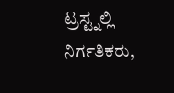ಟ್ರಸ್ಟ್ನಲ್ಲಿ ನಿರ್ಗತಿಕರು,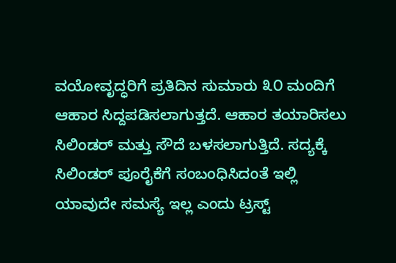ವಯೋವೃದ್ಧರಿಗೆ ಪ್ರತಿದಿನ ಸುಮಾರು ೩೦ ಮಂದಿಗೆ ಆಹಾರ ಸಿದ್ದಪಡಿಸಲಾಗುತ್ತದೆ. ಆಹಾರ ತಯಾರಿಸಲು ಸಿಲಿಂಡರ್ ಮತ್ತು ಸೌದೆ ಬಳಸಲಾಗುತ್ತಿದೆ. ಸದ್ಯಕ್ಕೆ ಸಿಲಿಂಡರ್ ಪೂರೈಕೆಗೆ ಸಂಬಂಧಿಸಿದಂತೆ ಇಲ್ಲಿ ಯಾವುದೇ ಸಮಸ್ಯೆ ಇಲ್ಲ ಎಂದು ಟ್ರಸ್ಟ್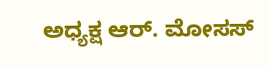ಅಧ್ಯಕ್ಷ ಆರ್. ಮೋಸಸ್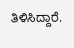ತಿಳಿಸಿದ್ದಾರೆ.